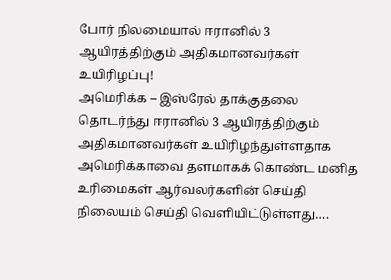போர் நிலமையால் ஈரானில் 3 ஆயிரத்திற்கும் அதிகமானவர்கள் உயிரிழப்பு!
அமெரிக்க – இஸ்ரேல் தாக்குதலை தொடர்ந்து ஈரானில் 3 ஆயிரத்திற்கும் அதிகமானவர்கள் உயிரிழந்துள்ளதாக அமெரிக்காவை தளமாகக் கொண்ட மனித உரிமைகள் ஆர்வலர்களின் செய்தி நிலையம் செய்தி வெளியிட்டுள்ளது….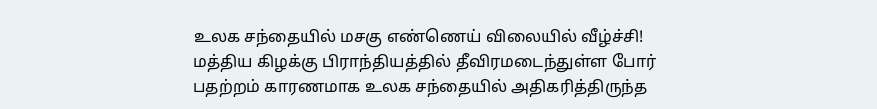உலக சந்தையில் மசகு எண்ணெய் விலையில் வீழ்ச்சி!
மத்திய கிழக்கு பிராந்தியத்தில் தீவிரமடைந்துள்ள போர் பதற்றம் காரணமாக உலக சந்தையில் அதிகரித்திருந்த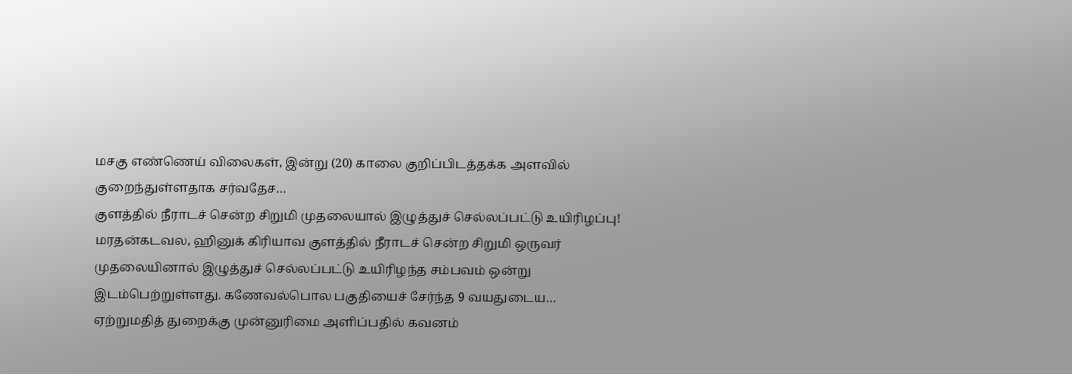மசகு எண்ணெய் விலைகள், இன்று (20) காலை குறிப்பிடத்தக்க அளவில் குறைந்துள்ளதாக சர்வதேச…
குளத்தில் நீராடச் சென்ற சிறுமி முதலையால் இழுத்துச் செல்லப்பட்டு உயிரிழப்பு!
மரதன்கடவல, ஹினுக் கிரியாவ குளத்தில் நீராடச் சென்ற சிறுமி ஒருவர் முதலையினால் இழுத்துச் செல்லப்பட்டு உயிரிழந்த சம்பவம் ஒன்று இடம்பெற்றுள்ளது. கணேவல்பொல பகுதியைச் சேர்ந்த 9 வயதுடைய…
ஏற்றுமதித் துறைக்கு முன்னுரிமை அளிப்பதில் கவனம்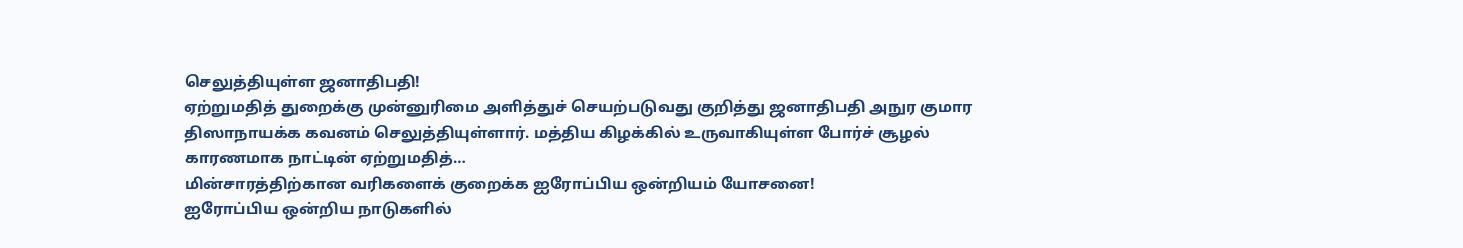செலுத்தியுள்ள ஜனாதிபதி!
ஏற்றுமதித் துறைக்கு முன்னுரிமை அளித்துச் செயற்படுவது குறித்து ஜனாதிபதி அநுர குமார திஸாநாயக்க கவனம் செலுத்தியுள்ளார். மத்திய கிழக்கில் உருவாகியுள்ள போர்ச் சூழல் காரணமாக நாட்டின் ஏற்றுமதித்…
மின்சாரத்திற்கான வரிகளைக் குறைக்க ஐரோப்பிய ஒன்றியம் யோசனை!
ஐரோப்பிய ஒன்றிய நாடுகளில்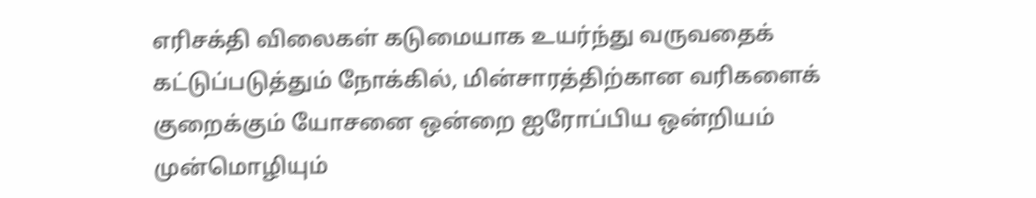எரிசக்தி விலைகள் கடுமையாக உயர்ந்து வருவதைக் கட்டுப்படுத்தும் நோக்கில், மின்சாரத்திற்கான வரிகளைக் குறைக்கும் யோசனை ஒன்றை ஐரோப்பிய ஒன்றியம் முன்மொழியும்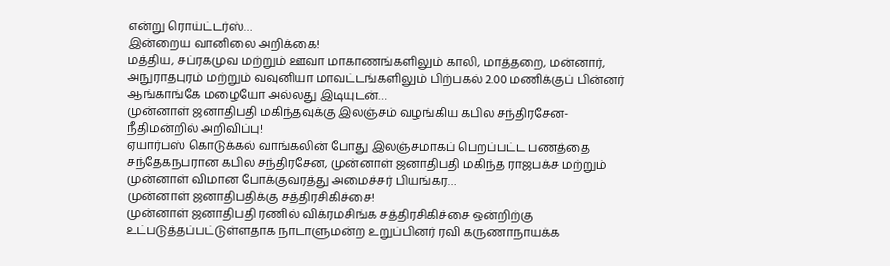என்று ரொய்ட்டர்ஸ்…
இன்றைய வானிலை அறிக்கை!
மத்திய, சப்ரகமுவ மற்றும் ஊவா மாகாணங்களிலும் காலி, மாத்தறை, மன்னார், அநுராதபுரம் மற்றும் வவுனியா மாவட்டங்களிலும் பிற்பகல் 2.00 மணிக்குப் பின்னர் ஆங்காங்கே மழையோ அல்லது இடியுடன்…
முன்னாள் ஜனாதிபதி மகிந்தவுக்கு இலஞ்சம் வழங்கிய கபில சந்திரசேன- நீதிமன்றில் அறிவிப்பு!
ஏயார்பஸ் கொடுக்கல் வாங்கலின் போது இலஞ்சமாகப் பெறப்பட்ட பணத்தை சந்தேகநபரான கபில சந்திரசேன, முன்னாள் ஜனாதிபதி மகிந்த ராஜபக்ச மற்றும் முன்னாள் விமான போக்குவரத்து அமைச்சர் பியங்கர…
முன்னாள் ஜனாதிபதிக்கு சத்திரசிகிச்சை!
முன்னாள் ஜனாதிபதி ரணில் விக்ரமசிங்க சத்திரசிகிச்சை ஒன்றிற்கு உட்படுத்தப்பட்டுள்ளதாக நாடாளுமன்ற உறுப்பினர் ரவி கருணாநாயக்க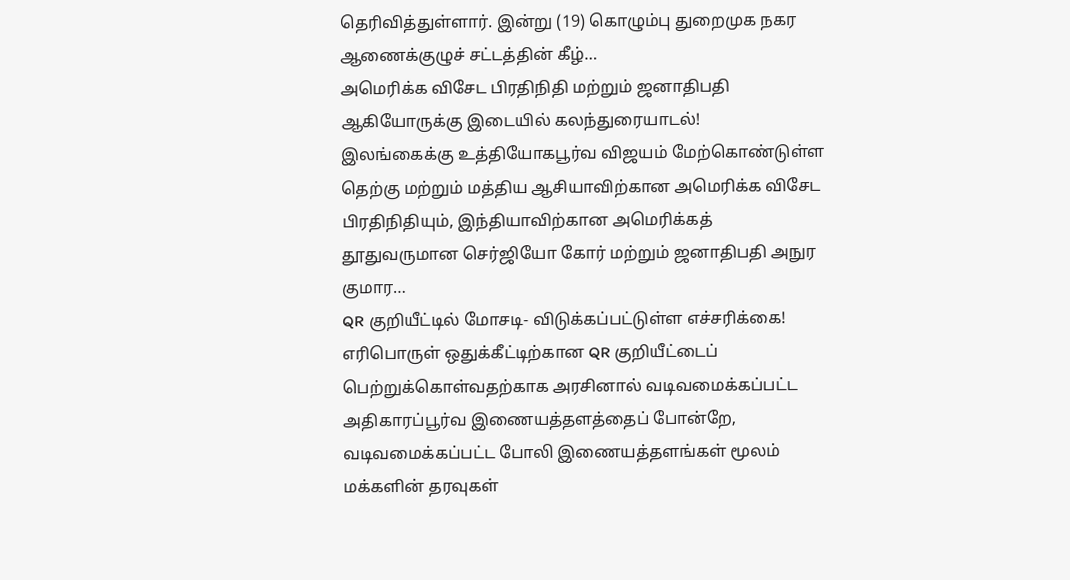தெரிவித்துள்ளார். இன்று (19) கொழும்பு துறைமுக நகர ஆணைக்குழுச் சட்டத்தின் கீழ்…
அமெரிக்க விசேட பிரதிநிதி மற்றும் ஜனாதிபதி ஆகியோருக்கு இடையில் கலந்துரையாடல்!
இலங்கைக்கு உத்தியோகபூர்வ விஜயம் மேற்கொண்டுள்ள தெற்கு மற்றும் மத்திய ஆசியாவிற்கான அமெரிக்க விசேட பிரதிநிதியும், இந்தியாவிற்கான அமெரிக்கத் தூதுவருமான செர்ஜியோ கோர் மற்றும் ஜனாதிபதி அநுர குமார…
QR குறியீட்டில் மோசடி- விடுக்கப்பட்டுள்ள எச்சரிக்கை!
எரிபொருள் ஒதுக்கீட்டிற்கான QR குறியீட்டைப் பெற்றுக்கொள்வதற்காக அரசினால் வடிவமைக்கப்பட்ட அதிகாரப்பூர்வ இணையத்தளத்தைப் போன்றே, வடிவமைக்கப்பட்ட போலி இணையத்தளங்கள் மூலம் மக்களின் தரவுகள்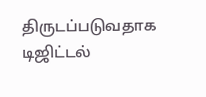திருடப்படுவதாக டிஜிட்டல்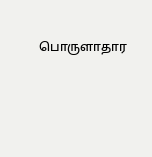பொருளாதார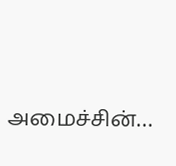அமைச்சின்…